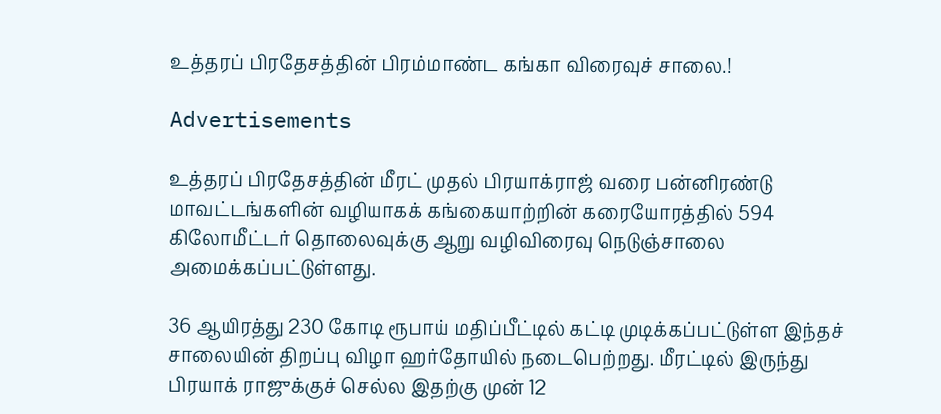உத்தரப் பிரதேசத்தின் பிரம்மாண்ட கங்கா விரைவுச் சாலை.!

Advertisements

உத்தரப் பிரதேசத்தின் மீரட் முதல் பிரயாக்ராஜ் வரை பன்னிரண்டு மாவட்டங்களின் வழியாகக் கங்கையாற்றின் கரையோரத்தில் 594 கிலோமீட்டர் தொலைவுக்கு ஆறு வழிவிரைவு நெடுஞ்சாலை அமைக்கப்பட்டுள்ளது.

36 ஆயிரத்து 230 கோடி ரூபாய் மதிப்பீட்டில் கட்டி முடிக்கப்பட்டுள்ள இந்தச் சாலையின் திறப்பு விழா ஹர்தோயில் நடைபெற்றது. மீரட்டில் இருந்து பிரயாக் ராஜுக்குச் செல்ல இதற்கு முன் 12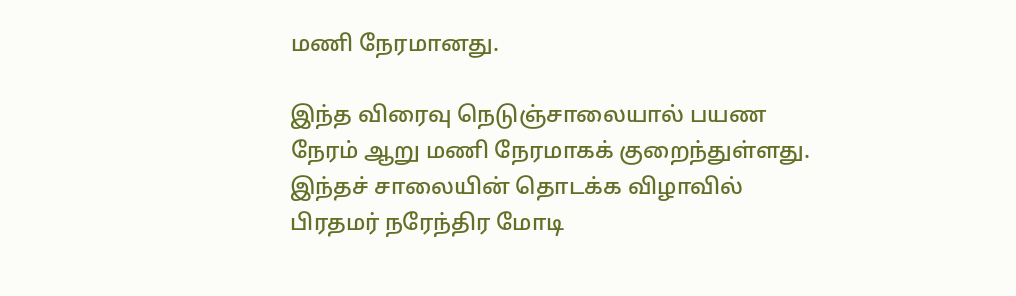மணி நேரமானது.

இந்த விரைவு நெடுஞ்சாலையால் பயண நேரம் ஆறு மணி நேரமாகக் குறைந்துள்ளது. இந்தச் சாலையின் தொடக்க விழாவில் பிரதமர் நரேந்திர மோடி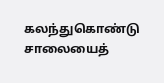கலந்துகொண்டு சாலையைத்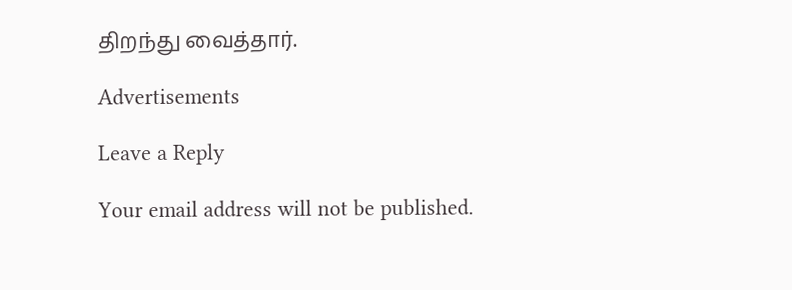திறந்து வைத்தார்.

Advertisements

Leave a Reply

Your email address will not be published.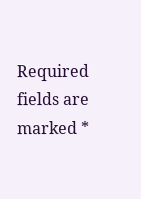Required fields are marked *